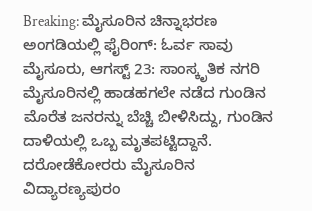Breaking: ಮೈಸೂರಿನ ಚಿನ್ನಾಭರಣ ಅಂಗಡಿಯಲ್ಲಿ ಫೈರಿಂಗ್: ಓರ್ವ ಸಾವು
ಮೈಸೂರು, ಆಗಸ್ಟ್ 23: ಸಾಂಸ್ಕೃತಿಕ ನಗರಿ ಮೈಸೂರಿನಲ್ಲಿ ಹಾಡಹಗಲೇ ನಡೆದ ಗುಂಡಿನ ಮೊರೆತ ಜನರನ್ನು ಬೆಚ್ಚಿ ಬೀಳಿಸಿದ್ದು, ಗುಂಡಿನ ದಾಳಿಯಲ್ಲಿ ಒಬ್ಬ ಮೃತಪಟ್ಟಿದ್ದಾನೆ.
ದರೋಡೆಕೋರರು ಮೈಸೂರಿನ ವಿದ್ಯಾರಣ್ಯಪುರಂ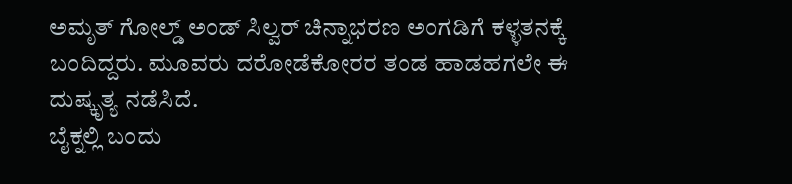ಅಮೃತ್ ಗೋಲ್ಡ್ ಅಂಡ್ ಸಿಲ್ವರ್ ಚಿನ್ನಾಭರಣ ಅಂಗಡಿಗೆ ಕಳ್ಳತನಕ್ಕೆ ಬಂದಿದ್ದರು. ಮೂವರು ದರೋಡೆಕೋರರ ತಂಡ ಹಾಡಹಗಲೇ ಈ ದುಷ್ಕೃತ್ಯ ನಡೆಸಿದೆ.
ಬೈಕ್ನಲ್ಲಿ ಬಂದು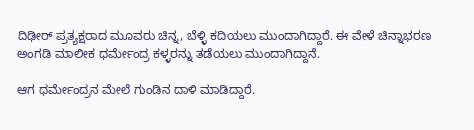ದಿಢೀರ್ ಪ್ರತ್ಯಕ್ಷರಾದ ಮೂವರು ಚಿನ್ನ, ಬೆಳ್ಳಿ ಕದಿಯಲು ಮುಂದಾಗಿದ್ದಾರೆ. ಈ ವೇಳೆ ಚಿನ್ನಾಭರಣ ಅಂಗಡಿ ಮಾಲೀಕ ಧರ್ಮೇಂದ್ರ ಕಳ್ಳರನ್ನು ತಡೆಯಲು ಮುಂದಾಗಿದ್ದಾನೆ.

ಆಗ ಧರ್ಮೇಂದ್ರನ ಮೇಲೆ ಗುಂಡಿನ ದಾಳಿ ಮಾಡಿದ್ದಾರೆ.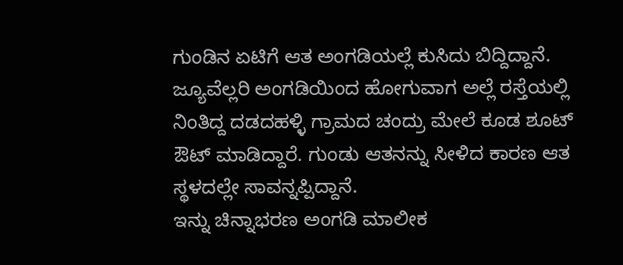ಗುಂಡಿನ ಏಟಿಗೆ ಆತ ಅಂಗಡಿಯಲ್ಲೆ ಕುಸಿದು ಬಿದ್ದಿದ್ದಾನೆ. ಜ್ಯೂವೆಲ್ಲರಿ ಅಂಗಡಿಯಿಂದ ಹೋಗುವಾಗ ಅಲ್ಲೆ ರಸ್ತೆಯಲ್ಲಿ ನಿಂತಿದ್ದ ದಡದಹಳ್ಳಿ ಗ್ರಾಮದ ಚಂದ್ರು ಮೇಲೆ ಕೂಡ ಶೂಟ್ ಔಟ್ ಮಾಡಿದ್ದಾರೆ. ಗುಂಡು ಆತನನ್ನು ಸೀಳಿದ ಕಾರಣ ಆತ ಸ್ಥಳದಲ್ಲೇ ಸಾವನ್ನಪ್ಪಿದ್ದಾನೆ.
ಇನ್ನು ಚಿನ್ನಾಭರಣ ಅಂಗಡಿ ಮಾಲೀಕ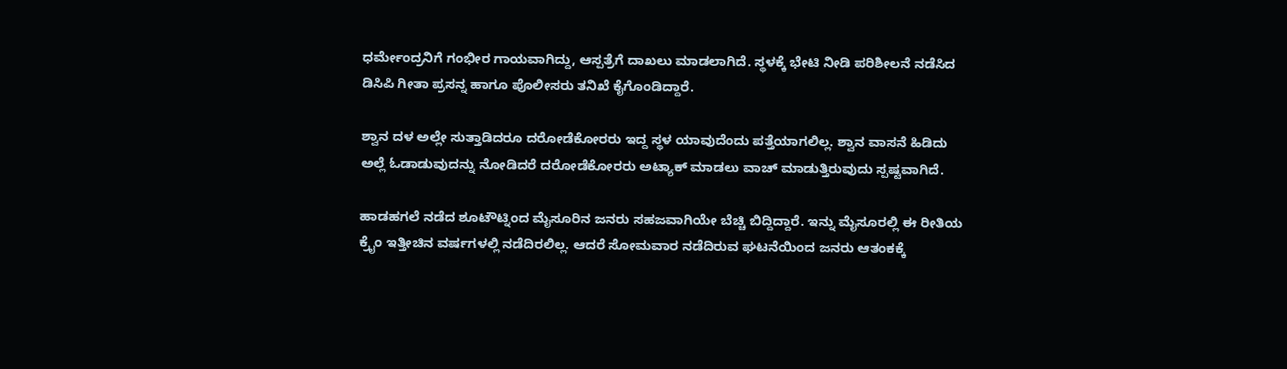ಧರ್ಮೇಂದ್ರನಿಗೆ ಗಂಭೀರ ಗಾಯವಾಗಿದ್ದು, ಆಸ್ಪತ್ರೆಗೆ ದಾಖಲು ಮಾಡಲಾಗಿದೆ. ಸ್ಥಳಕ್ಕೆ ಭೇಟಿ ನೀಡಿ ಪರಿಶೀಲನೆ ನಡೆಸಿದ ಡಿಸಿಪಿ ಗೀತಾ ಪ್ರಸನ್ನ ಹಾಗೂ ಪೊಲೀಸರು ತನಿಖೆ ಕೈಗೊಂಡಿದ್ದಾರೆ.

ಶ್ವಾನ ದಳ ಅಲ್ಲೇ ಸುತ್ತಾಡಿದರೂ ದರೋಡೆಕೋರರು ಇದ್ದ ಸ್ಥಳ ಯಾವುದೆಂದು ಪತ್ತೆಯಾಗಲಿಲ್ಲ. ಶ್ವಾನ ವಾಸನೆ ಹಿಡಿದು ಅಲ್ಲೆ ಓಡಾಡುವುದನ್ನು ನೋಡಿದರೆ ದರೋಡೆಕೋರರು ಅಟ್ಯಾಕ್ ಮಾಡಲು ವಾಚ್ ಮಾಡುತ್ತಿರುವುದು ಸ್ಪಷ್ಟವಾಗಿದೆ.

ಹಾಡಹಗಲೆ ನಡೆದ ಶೂಟೌಟ್ನಿಂದ ಮೈಸೂರಿನ ಜನರು ಸಹಜವಾಗಿಯೇ ಬೆಚ್ಚಿ ಬಿದ್ದಿದ್ದಾರೆ. ಇನ್ನು ಮೈಸೂರಲ್ಲಿ ಈ ರೀತಿಯ ಕ್ರೈಂ ಇತ್ತೀಚಿನ ವರ್ಷಗಳಲ್ಲಿ ನಡೆದಿರಲಿಲ್ಲ. ಆದರೆ ಸೋಮವಾರ ನಡೆದಿರುವ ಘಟನೆಯಿಂದ ಜನರು ಆತಂಕಕ್ಕೆ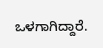ಒಳಗಾಗಿದ್ದಾರೆ.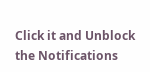Click it and Unblock the Notifications